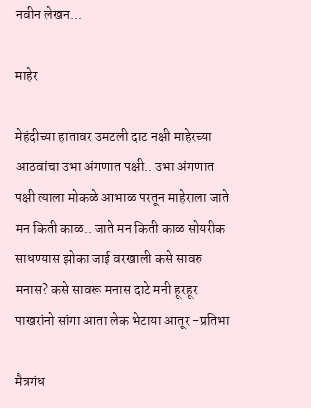नवीन लेखन...

माहेर

मेहंदीच्या हातावर उमटली दाट नक्षी माहेरच्या आठवांचा उभा अंगणात पक्षी.. उभा अंगणात पक्षी त्याला मोकळे आभाळ परतून माहेराला जाते मन किती काळ.. जाते मन किती काळ सोयरीक साधण्यास झोका जाई वरखाली कसे सावरु मनास? कसे सावरू मनास दाटे मनी हूरहूर पाखरांनो सांगा आता लेक भेटाया आतूर -प्रतिभा

मैत्रगंध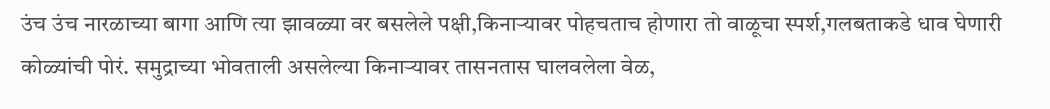उंच उंच नारळाच्या बागा आणि त्या झावळ्या वर बसलेले पक्षी,किनाऱ्यावर पोहचताच होणारा तो वाळूचा स्पर्श,गलबताकडे धाव घेणारी कोळ्यांची पोरं. समुद्राच्या भोवताली असलेल्या किनाऱ्यावर तासनतास घालवलेला वेळ,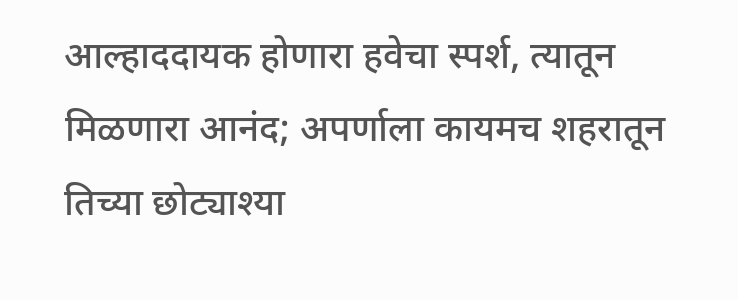आल्हाददायक होणारा हवेचा स्पर्श, त्यातून मिळणारा आनंद; अपर्णाला कायमच शहरातून तिच्या छोट्याश्या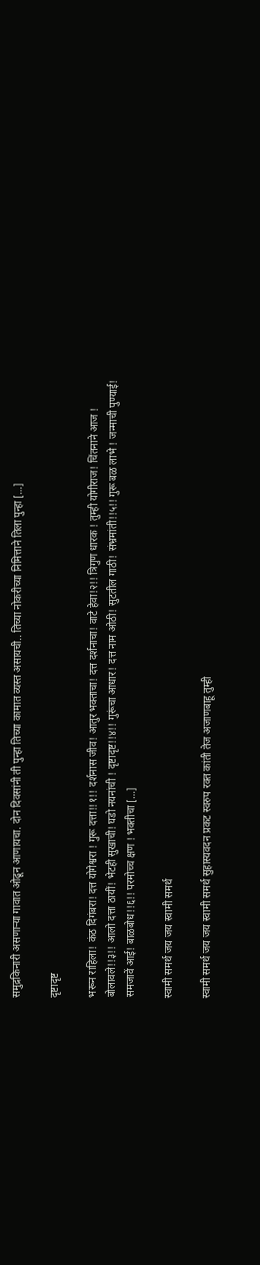समुद्रकिनारी असणाऱ्या गावात ओढून आणायचा. दोन दिवसांनी ती पुन्हा तिच्या कामात व्यस्त असायची.. तिच्या नोकरीच्या निमित्ताने तिला पुन्हा […]

दृष्टादृष्ट

भरून राहिला! कंठ दिगंबरा! दत्त योगेश्वरा ! गुरू दत्ता!!१!! दर्शनास जीव! आतुर भक्ताचा! दत्त दर्शनाचा! वाटे हेवा!२!! त्रिगुण धारक ! तुम्ही योगीराज! चिंतनाने आज ! बोलावले!!३!! आलो दत्ता ठायीं! भेटही सुखाची! घडो नयनांची ! दृष्टादृष्ट!!४!! गुरूंचा आधार! दत्त नाम ओठी! सुटतील गाठी! संभ्रमांती!!५!! गुरू बळ लाभे ! जन्माची पुण्याई! समजावें आई! बाळबोध!!६!! परमोच्च क्षण ! भक्तीचा […]

स्वामी समर्थ जय जय स्वामी समर्थ

स्वामी समर्थ जय जय स्वामी समर्थ सुहास्यवदन प्रकट स्वरुप रक्त कांती तेज अजाणबाहू तुम्ही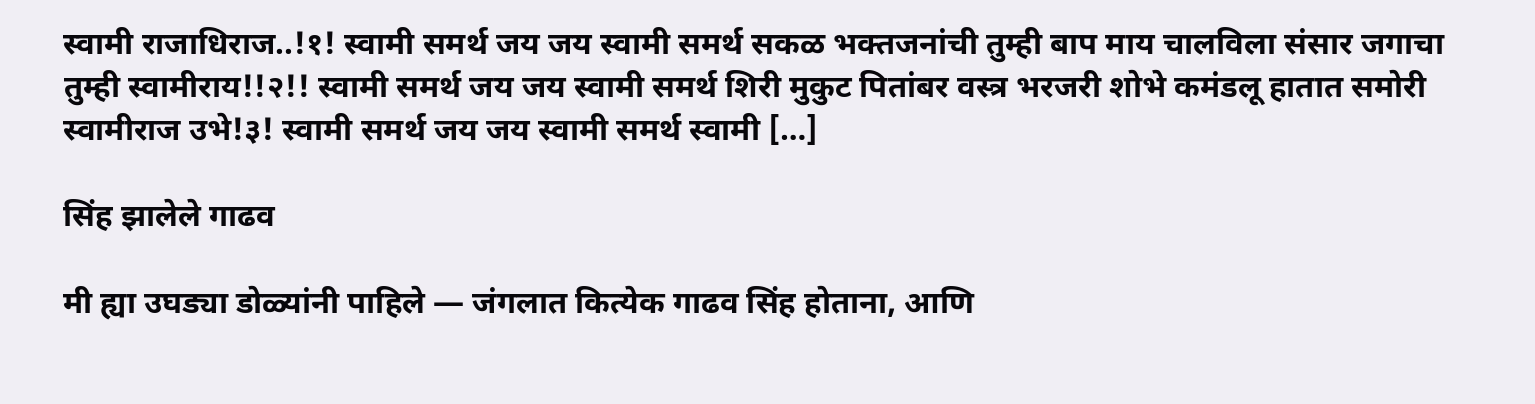स्वामी राजाधिराज..!१! स्वामी समर्थ जय जय स्वामी समर्थ सकळ भक्तजनांची तुम्ही बाप माय चालविला संसार जगाचा तुम्ही स्वामीराय!!२!! स्वामी समर्थ जय जय स्वामी समर्थ शिरी मुकुट पितांबर वस्त्र भरजरी शोभे कमंडलू हातात समोरी स्वामीराज उभे!३! स्वामी समर्थ जय जय स्वामी समर्थ स्वामी […]

सिंह झालेले गाढव

मी ह्या उघड्या डोळ्यांनी पाहिले — जंगलात कित्येक गाढव सिंह होताना, आणि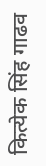कित्येक सिंह गाढव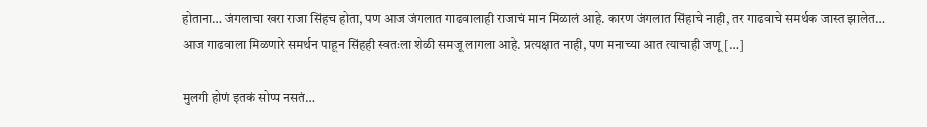होताना… जंगलाचा खरा राजा सिंहच होता, पण आज जंगलात गाढवालाही राजाचं मान मिळालं आहे. कारण जंगलात सिंहाचे नाही, तर गाढवाचे समर्थक जास्त झालेत… आज गाढवाला मिळणारे समर्थन पाहून सिंहही स्वतःला शेळी समजू लागला आहे. प्रत्यक्षात नाही, पण मनाच्या आत त्याचाही जणू […]

मुलगी होणं इतकं सोप्प नसतं…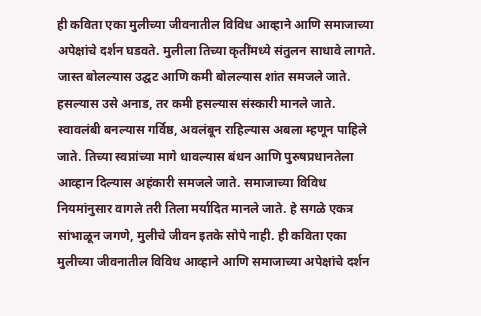ही कविता एका मुलीच्या जीवनातील विविध आव्हाने आणि समाजाच्या अपेक्षांचे दर्शन घडवते. मुलीला तिच्या कृतींमध्ये संतुलन साधावे लागते. जास्त बोलल्यास उद्घट आणि कमी बोलल्यास शांत समजले जाते. हसल्यास उसे अनाड, तर कमी हसल्यास संस्कारी मानले जाते. स्वावलंबी बनल्यास गर्विष्ठ, अवलंबून राहिल्यास अबला म्हणून पाहिले जाते. तिच्या स्वप्नांच्या मागे धावल्यास बंधन आणि पुरुषप्रधानतेला आव्हान दिल्यास अहंकारी समजले जाते. समाजाच्या विविध नियमांनुसार वागले तरी तिला मर्यादित मानले जाते. हे सगळे एकत्र सांभाळून जगणे, मुलीचे जीवन इतके सोपे नाही. ही कविता एका मुलीच्या जीवनातील विविध आव्हाने आणि समाजाच्या अपेक्षांचे दर्शन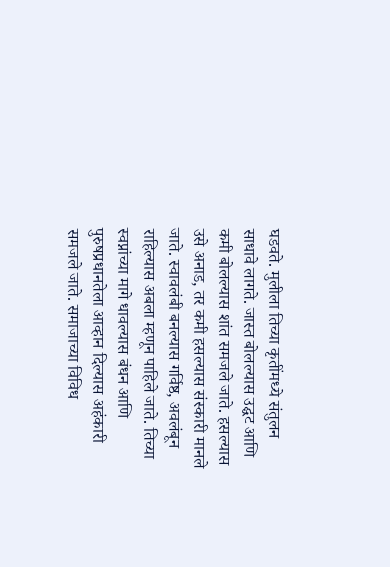घडवते. मुलीला तिच्या कृतींमध्ये संतुलन साधावे लागते. जास्त बोलल्यास उद्घट आणि कमी बोलल्यास शांत समजले जाते. हसल्यास उसे अनाड, तर कमी हसल्यास संस्कारी मानले जाते. स्वावलंबी बनल्यास गर्विष्ठ, अवलंबून राहिल्यास अबला म्हणून पाहिले जाते. तिच्या स्वप्नांच्या मागे धावल्यास बंधन आणि पुरुषप्रधानतेला आव्हान दिल्यास अहंकारी समजले जाते. समाजाच्या विविध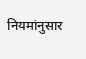नियमांनुसार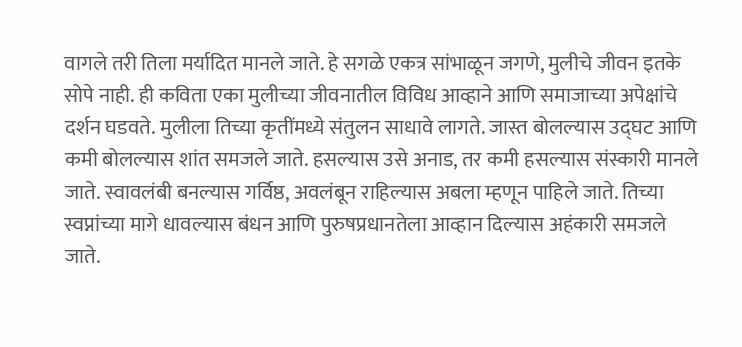वागले तरी तिला मर्यादित मानले जाते. हे सगळे एकत्र सांभाळून जगणे, मुलीचे जीवन इतके सोपे नाही. ही कविता एका मुलीच्या जीवनातील विविध आव्हाने आणि समाजाच्या अपेक्षांचे दर्शन घडवते. मुलीला तिच्या कृतींमध्ये संतुलन साधावे लागते. जास्त बोलल्यास उद्घट आणि कमी बोलल्यास शांत समजले जाते. हसल्यास उसे अनाड, तर कमी हसल्यास संस्कारी मानले जाते. स्वावलंबी बनल्यास गर्विष्ठ, अवलंबून राहिल्यास अबला म्हणून पाहिले जाते. तिच्या स्वप्नांच्या मागे धावल्यास बंधन आणि पुरुषप्रधानतेला आव्हान दिल्यास अहंकारी समजले जाते.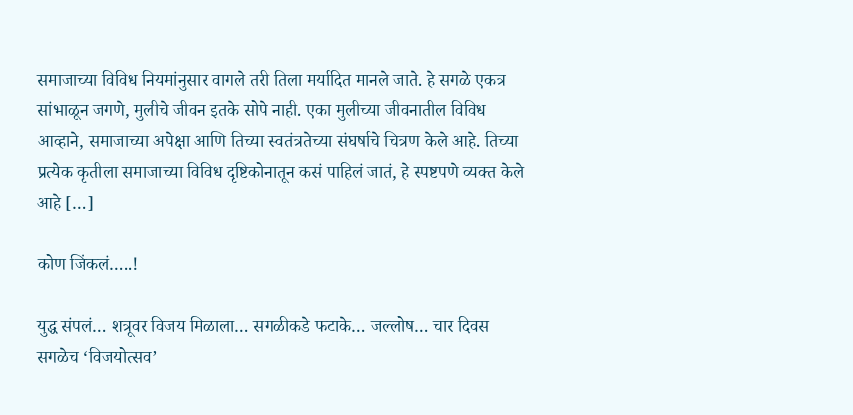समाजाच्या विविध नियमांनुसार वागले तरी तिला मर्यादित मानले जाते. हे सगळे एकत्र सांभाळून जगणे, मुलीचे जीवन इतके सोपे नाही. एका मुलीच्या जीवनातील विविध आव्हाने, समाजाच्या अपेक्षा आणि तिच्या स्वतंत्रतेच्या संघर्षाचे चित्रण केले आहे. तिच्या प्रत्येक कृतीला समाजाच्या विविध दृष्टिकोनातून कसं पाहिलं जातं, हे स्पष्टपणे व्यक्त केले आहे […]

कोण जिंकलं…..!

युद्ध संपलं… शत्रूवर विजय मिळाला… सगळीकडे फटाके… जल्लोष… चार दिवस सगळेच ‘विजयोत्सव’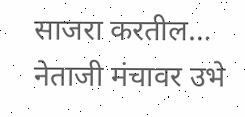साजरा करतील… नेताजी मंचावर उभे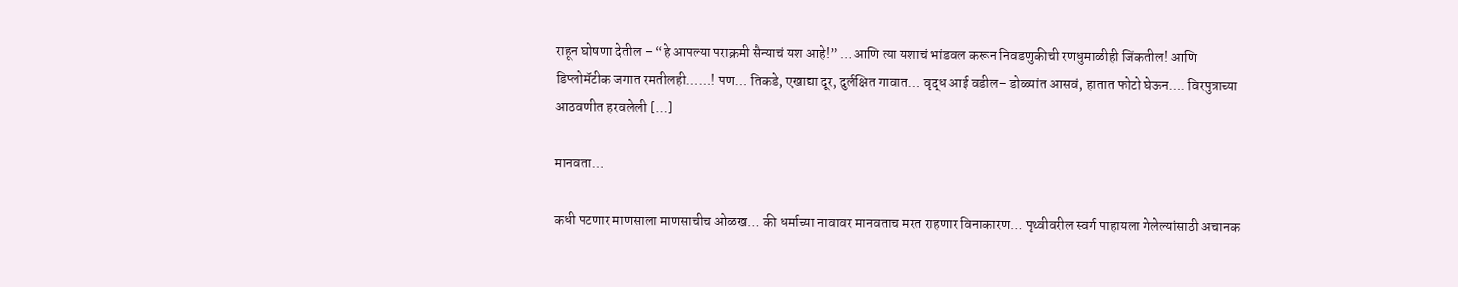राहून घोषणा देतील – “हे आपल्या पराक्रमी सैन्याचं यश आहे!” …आणि त्या यशाचं भांडवल करून निवडणुकीची रणधुमाळीही जिंकतील! आणि डिप्लोमॅटीक जगात रमतीलही……! पण… तिकडे, एखाद्या दूर, दुर्लक्षित गावात… वृद्ध आई वडील– डोळ्यांत आसवं, हातात फोटो घेऊन…. विरपुत्राच्या आठवणीत हरवलेली […]

मानवता…

कधी पटणार माणसाला माणसाचीच ओळख… की धर्माच्या नावावर मानवताच मरत राहणार विनाकारण… पृथ्वीवरील स्वर्ग पाहायला गेलेल्यांसाठी अचानक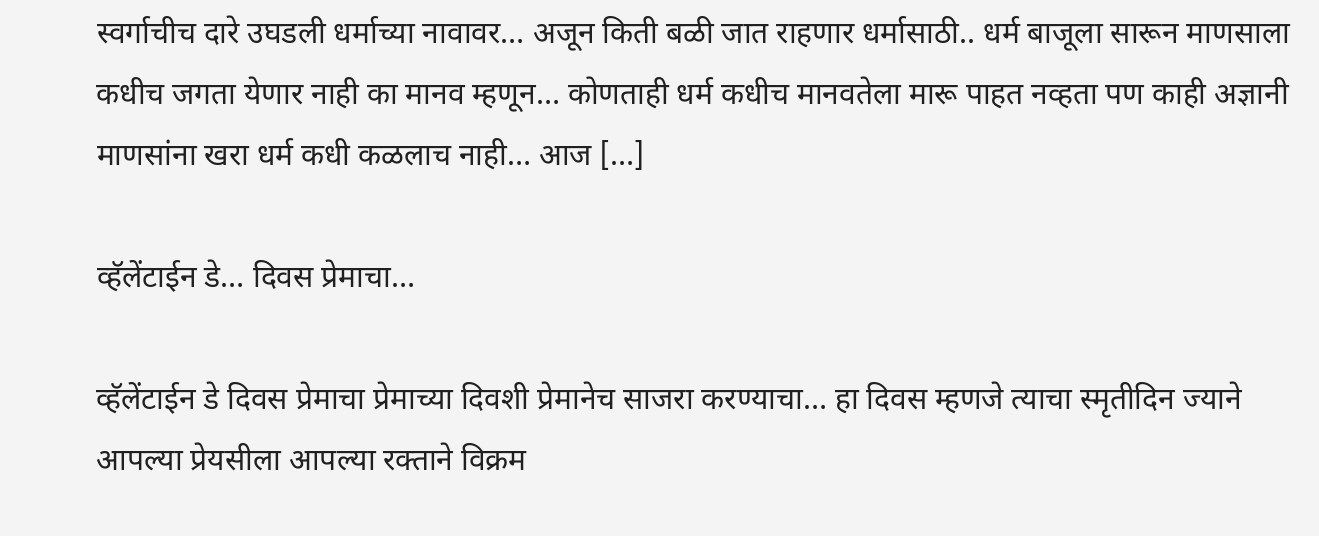स्वर्गाचीच दारे उघडली धर्माच्या नावावर… अजून किती बळी जात राहणार धर्मासाठी.. धर्म बाजूला सारून माणसाला कधीच जगता येणार नाही का मानव म्हणून… कोणताही धर्म कधीच मानवतेला मारू पाहत नव्हता पण काही अज्ञानी माणसांना खरा धर्म कधी कळलाच नाही… आज […]

व्हॅलेंटाईन डे… दिवस प्रेमाचा…

व्हॅलेंटाईन डे दिवस प्रेमाचा प्रेमाच्या दिवशी प्रेमानेच साजरा करण्याचा… हा दिवस म्हणजे त्याचा स्मृतीदिन ज्याने आपल्या प्रेयसीला आपल्या रक्ताने विक्रम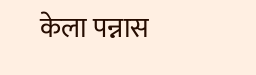केला पन्नास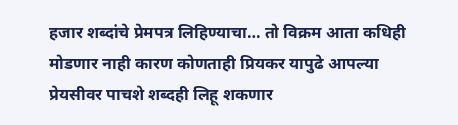हजार शब्दांचे प्रेमपत्र लिहिण्याचा… तो विक्रम आता कधिही मोडणार नाही कारण कोणताही प्रियकर यापुढे आपल्या प्रेयसीवर पाचशे शब्दही लिहू शकणार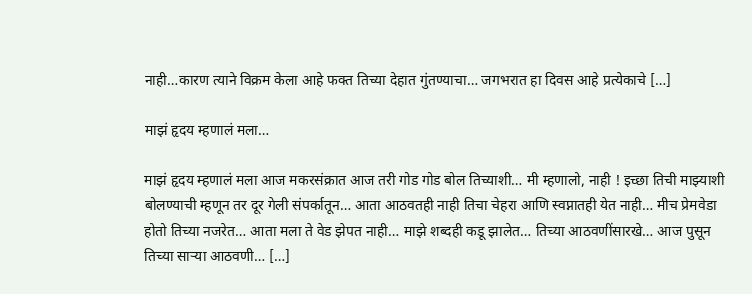नाही…कारण त्याने विक्रम केला आहे फक्त तिच्या देहात गुंतण्याचा… जगभरात हा दिवस आहे प्रत्येकाचे […]

माझं हृदय म्हणालं मला…

माझं हृदय म्हणालं मला आज मकरसंक्रात आज तरी गोड गोड बोल तिच्याशी… मी म्हणालो, नाही ! इच्छा तिची माझ्याशी बोलण्याची म्हणून तर दूर गेली संपर्कातून… आता आठवतही नाही तिचा चेहरा आणि स्वप्नातही येत नाही… मीच प्रेमवेडा होतो तिच्या नजरेत… आता मला ते वेड झेपत नाही… माझे शब्दही कडू झालेत… तिच्या आठवणींसारखे… आज पुसून तिच्या साऱ्या आठवणी… […]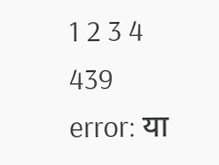1 2 3 4 439
error: या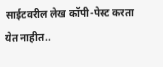साईटवरील लेख कॉपी-पेस्ट करता येत नाहीत..